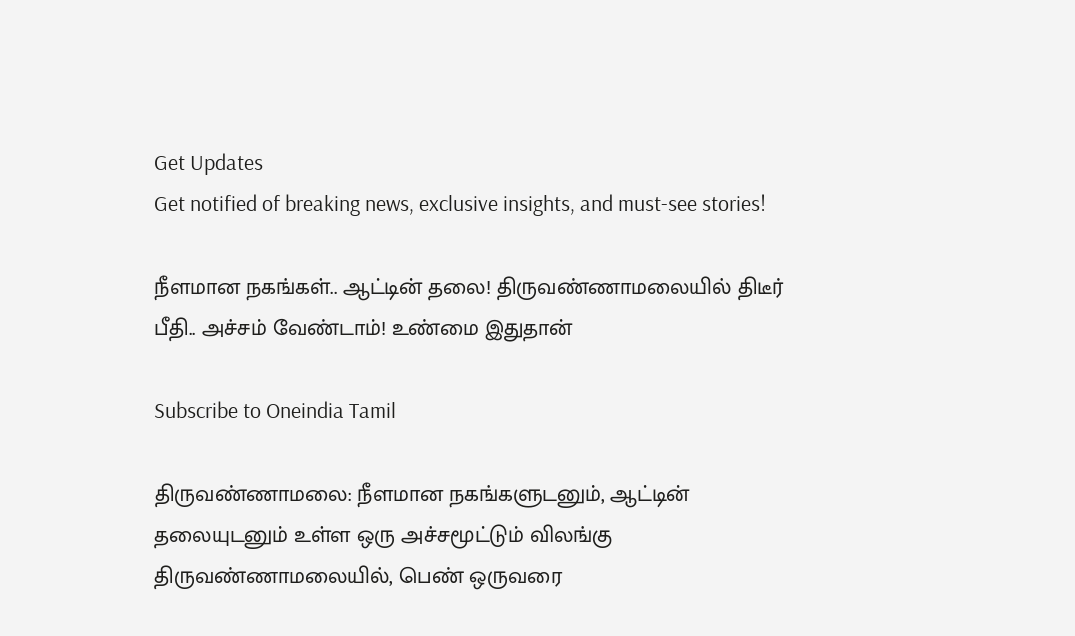Get Updates
Get notified of breaking news, exclusive insights, and must-see stories!

நீளமான நகங்கள்.. ஆட்டின் தலை! திருவண்ணாமலையில் திடீர் பீதி.. அச்சம் வேண்டாம்! உண்மை இதுதான்

Subscribe to Oneindia Tamil

திருவண்ணாமலை: நீளமான நகங்களுடனும், ஆட்டின் தலையுடனும் உள்ள ஒரு அச்சமூட்டும் விலங்கு திருவண்ணாமலையில், பெண் ஒருவரை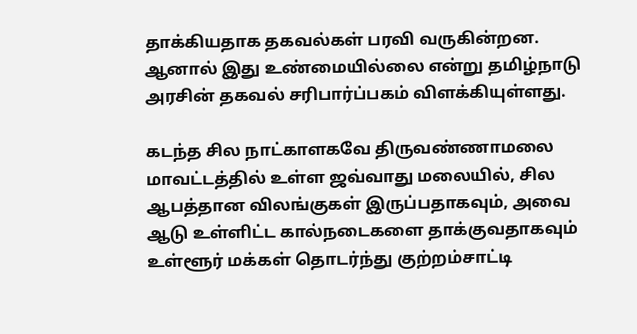தாக்கியதாக தகவல்கள் பரவி வருகின்றன. ஆனால் இது உண்மையில்லை என்று தமிழ்நாடு அரசின் தகவல் சரிபார்ப்பகம் விளக்கியுள்ளது.

கடந்த சில நாட்காளகவே திருவண்ணாமலை மாவட்டத்தில் உள்ள ஜவ்வாது மலையில், சில ஆபத்தான விலங்குகள் இருப்பதாகவும், அவை ஆடு உள்ளிட்ட கால்நடைகளை தாக்குவதாகவும் உள்ளூர் மக்கள் தொடர்ந்து குற்றம்சாட்டி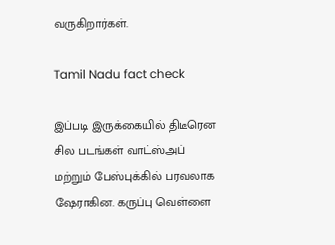வருகிறார்கள்.

Tamil Nadu fact check

இப்படி இருக்கையில் திடீரென சில படங்கள் வாட்ஸ்அப் மற்றும் பேஸ்புக்கில் பரவலாக ஷேராகின. கருப்பு வெள்ளை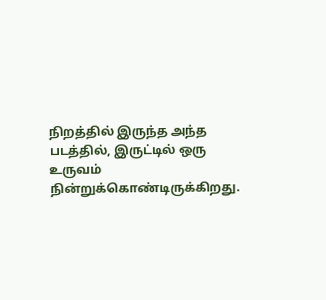நிறத்தில் இருந்த அந்த படத்தில், இருட்டில் ஒரு உருவம் நின்றுக்கொண்டிருக்கிறது.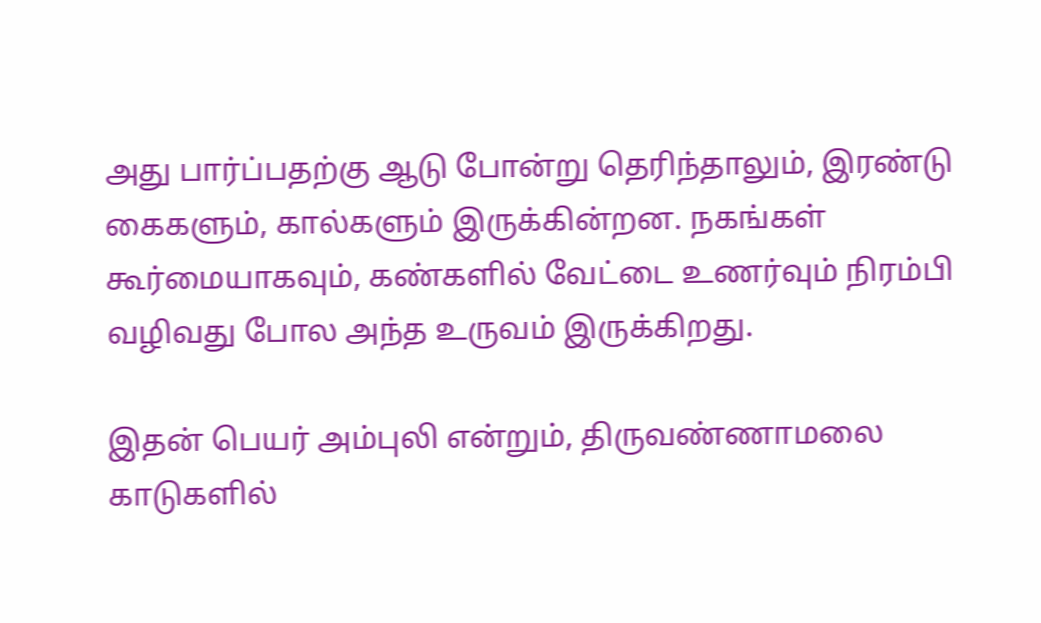அது பார்ப்பதற்கு ஆடு போன்று தெரிந்தாலும், இரண்டு கைகளும், கால்களும் இருக்கின்றன. நகங்கள் கூர்மையாகவும், கண்களில் வேட்டை உணர்வும் நிரம்பி வழிவது போல அந்த உருவம் இருக்கிறது.

இதன் பெயர் அம்புலி என்றும், திருவண்ணாமலை காடுகளில்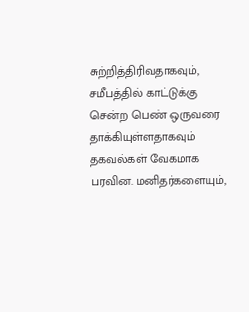சுற்றித்திரிவதாகவும், சமீபத்தில் காட்டுக்கு சென்ற பெண் ஒருவரை தாக்கியுள்ளதாகவும் தகவல்கள் வேகமாக பரவின. மனிதர்களையும்,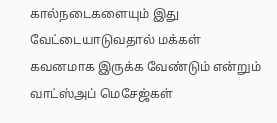கால்நடைகளையும் இது வேட்டையாடுவதால் மக்கள் கவனமாக இருக்க வேண்டும் என்றும் வாட்ஸ்அப் மெசேஜ்கள்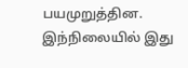பயமுறுத்தின. இந்நிலையில் இது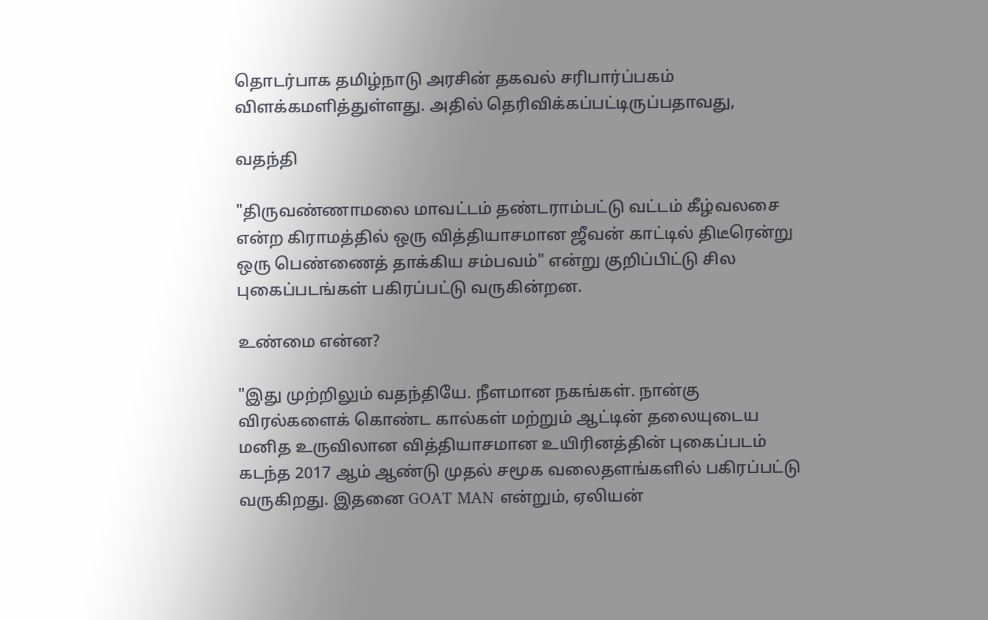தொடர்பாக தமிழ்நாடு அரசின் தகவல் சரிபார்ப்பகம் விளக்கமளித்துள்ளது. அதில் தெரிவிக்கப்பட்டிருப்பதாவது,

வதந்தி

"திருவண்ணாமலை மாவட்டம் தண்டராம்பட்டு வட்டம் கீழ்வலசை என்ற கிராமத்தில் ஒரு வித்தியாசமான ஜீவன் காட்டில் திடீரென்று ஒரு பெண்ணைத் தாக்கிய சம்பவம்" என்று குறிப்பிட்டு சில புகைப்படங்கள் பகிரப்பட்டு வருகின்றன.

உண்மை என்ன?

"இது முற்றிலும் வதந்தியே. நீளமான நகங்கள். நான்கு விரல்களைக் கொண்ட கால்கள் மற்றும் ஆட்டின் தலையுடைய மனித உருவிலான வித்தியாசமான உயிரினத்தின் புகைப்படம் கடந்த 2017 ஆம் ஆண்டு முதல் சமூக வலைதளங்களில் பகிரப்பட்டு வருகிறது. இதனை GOAT MAN என்றும், ஏலியன்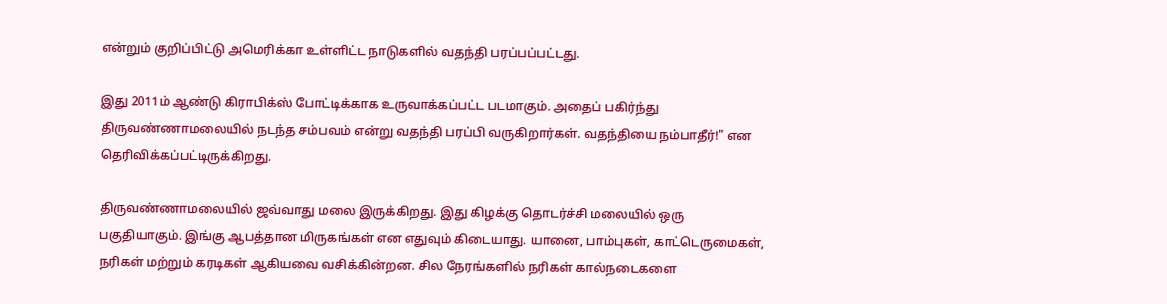என்றும் குறிப்பிட்டு அமெரிக்கா உள்ளிட்ட நாடுகளில் வதந்தி பரப்பப்பட்டது.

இது 2011ம் ஆண்டு கிராபிக்ஸ் போட்டிக்காக உருவாக்கப்பட்ட படமாகும். அதைப் பகிர்ந்து திருவண்ணாமலையில் நடந்த சம்பவம் என்று வதந்தி பரப்பி வருகிறார்கள். வதந்தியை நம்பாதீர்!" என தெரிவிக்கப்பட்டிருக்கிறது.

திருவண்ணாமலையில் ஜவ்வாது மலை இருக்கிறது. இது கிழக்கு தொடர்ச்சி மலையில் ஒரு பகுதியாகும். இங்கு ஆபத்தான மிருகங்கள் என எதுவும் கிடையாது. யானை, பாம்புகள், காட்டெருமைகள், நரிகள் மற்றும் கரடிகள் ஆகியவை வசிக்கின்றன. சில நேரங்களில் நரிகள் கால்நடைகளை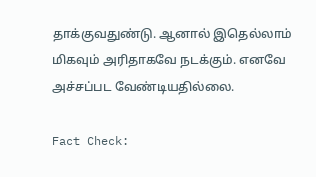தாக்குவதுண்டு. ஆனால் இதெல்லாம் மிகவும் அரிதாகவே நடக்கும். எனவே அச்சப்பட வேண்டியதில்லை.

Fact Check: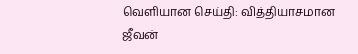வெளியான செய்தி: வித்தியாசமான ஜீவன்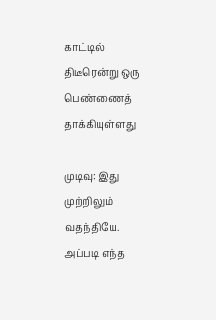காட்டில் திடீரென்று ஒரு பெண்ணைத் தாக்கியுள்ளது

முடிவு: இது முற்றிலும் வதந்தியே. அப்படி எந்த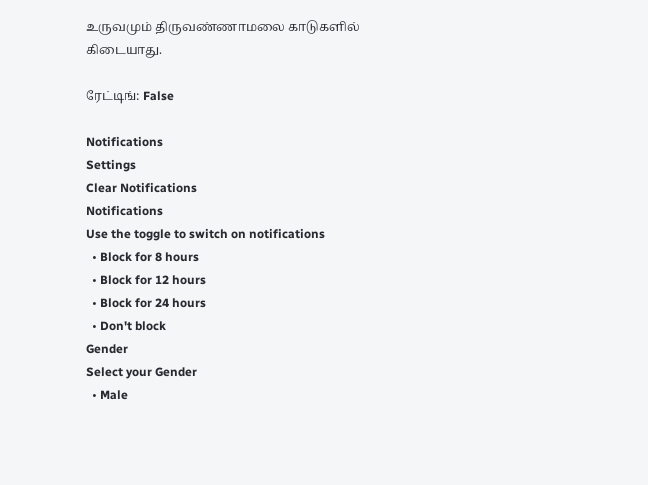உருவமும் திருவண்ணாமலை காடுகளில் கிடையாது.

ரேட்டிங்: False

Notifications
Settings
Clear Notifications
Notifications
Use the toggle to switch on notifications
  • Block for 8 hours
  • Block for 12 hours
  • Block for 24 hours
  • Don't block
Gender
Select your Gender
  • Male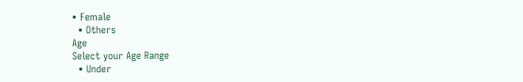• Female
  • Others
Age
Select your Age Range
  • Under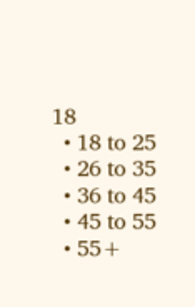18
  • 18 to 25
  • 26 to 35
  • 36 to 45
  • 45 to 55
  • 55+